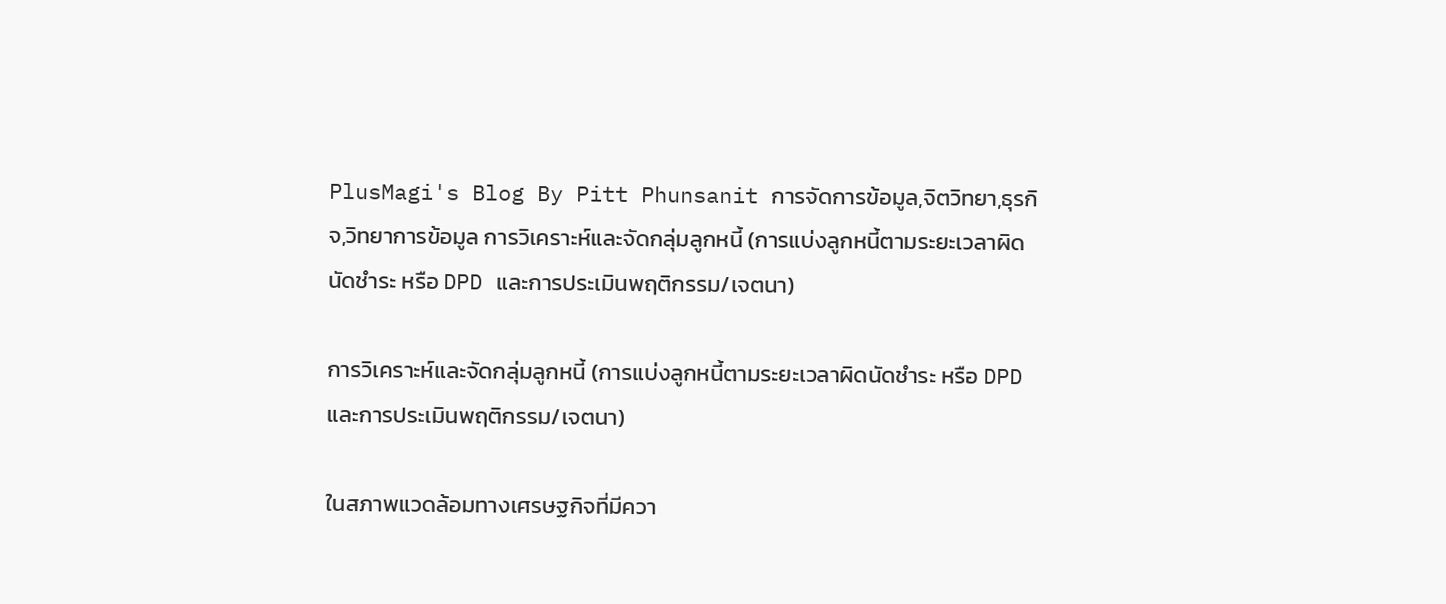PlusMagi's Blog By Pitt Phunsanit การจัดการข้อมูล,จิตวิทยา,ธุรกิจ,วิทยาการข้อมูล การวิเคราะห์และจัดกลุ่มลูกหนี้ (การแบ่งลูกหนี้ตามระยะเวลาผิดนัดชำระ หรือ DPD และการประเมินพฤติกรรม/เจตนา)

การวิเคราะห์และจัดกลุ่มลูกหนี้ (การแบ่งลูกหนี้ตามระยะเวลาผิดนัดชำระ หรือ DPD และการประเมินพฤติกรรม/เจตนา)

ในสภาพแวดล้อมทางเศรษฐกิจที่มีควา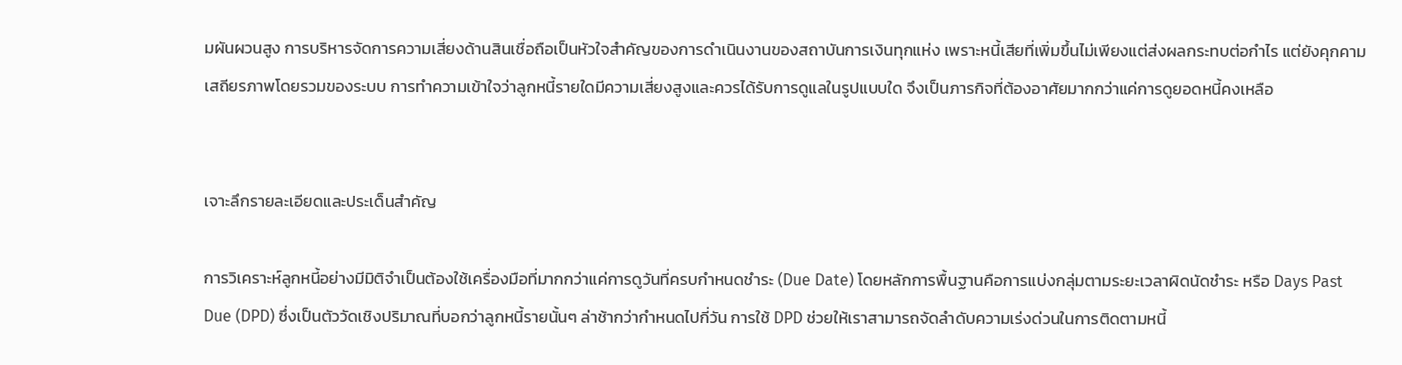มผันผวนสูง การบริหารจัดการความเสี่ยงด้านสินเชื่อถือเป็นหัวใจสำคัญของการดำเนินงานของสถาบันการเงินทุกแห่ง เพราะหนี้เสียที่เพิ่มขึ้นไม่เพียงแต่ส่งผลกระทบต่อกำไร แต่ยังคุกคามเสถียรภาพโดยรวมของระบบ การทำความเข้าใจว่าลูกหนี้รายใดมีความเสี่ยงสูงและควรได้รับการดูแลในรูปแบบใด จึงเป็นภารกิจที่ต้องอาศัยมากกว่าแค่การดูยอดหนี้คงเหลือ


เจาะลึกรายละเอียดและประเด็นสำคัญ

การวิเคราะห์ลูกหนี้อย่างมีมิติจำเป็นต้องใช้เครื่องมือที่มากกว่าแค่การดูวันที่ครบกำหนดชำระ (Due Date) โดยหลักการพื้นฐานคือการแบ่งกลุ่มตามระยะเวลาผิดนัดชำระ หรือ Days Past Due (DPD) ซึ่งเป็นตัววัดเชิงปริมาณที่บอกว่าลูกหนี้รายนั้นๆ ล่าช้ากว่ากำหนดไปกี่วัน การใช้ DPD ช่วยให้เราสามารถจัดลำดับความเร่งด่วนในการติดตามหนี้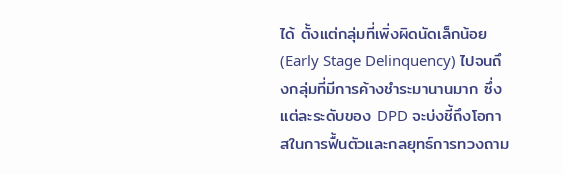ได้ ตั้งแต่กลุ่มที่เพิ่งผิดนัดเล็กน้อย (Early Stage Delinquency) ไปจนถึงกลุ่มที่มีการค้างชำระมานานมาก ซึ่งแต่ละระดับของ DPD จะบ่งชี้ถึงโอกาสในการฟื้นตัวและกลยุทธ์การทวงถาม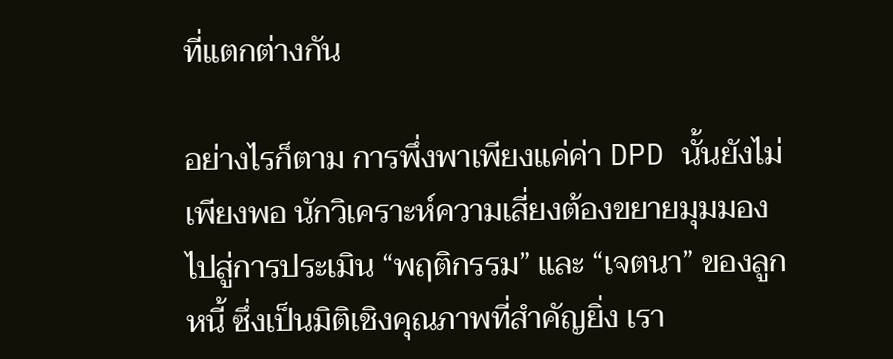ที่แตกต่างกัน

อย่างไรก็ตาม การพึ่งพาเพียงแค่ค่า DPD นั้นยังไม่เพียงพอ นักวิเคราะห์ความเสี่ยงต้องขยายมุมมองไปสู่การประเมิน “พฤติกรรม” และ “เจตนา” ของลูกหนี้ ซึ่งเป็นมิติเชิงคุณภาพที่สำคัญยิ่ง เรา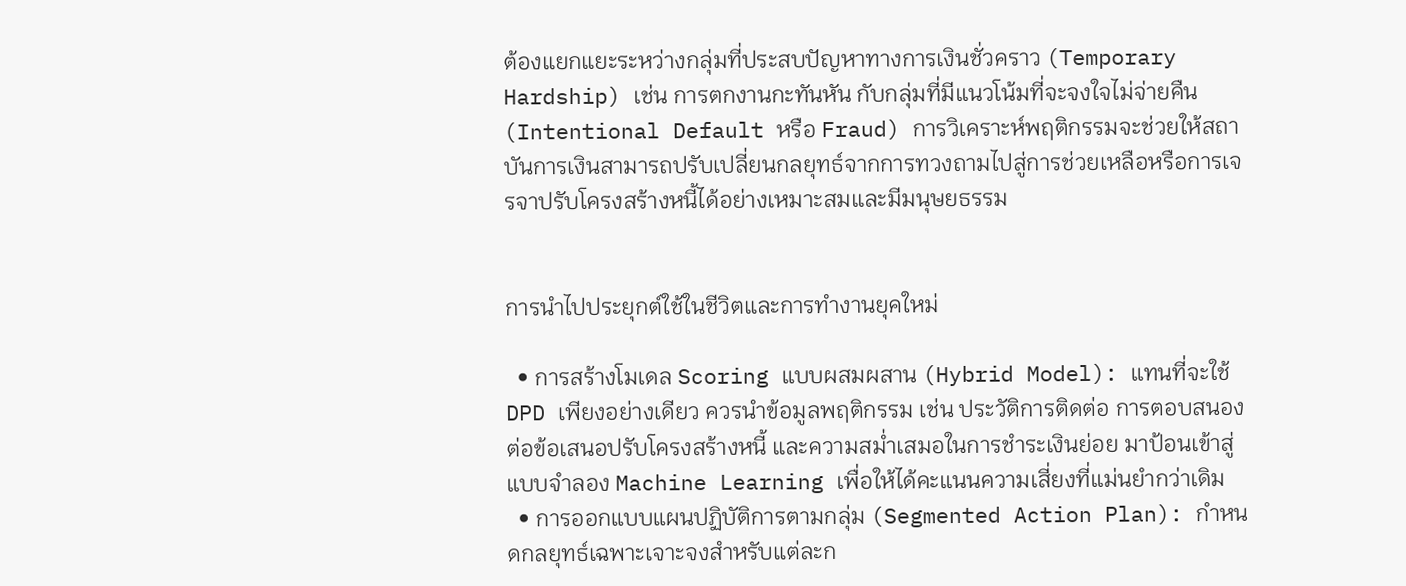ต้องแยกแยะระหว่างกลุ่มที่ประสบปัญหาทางการเงินชั่วคราว (Temporary Hardship) เช่น การตกงานกะทันหัน กับกลุ่มที่มีแนวโน้มที่จะจงใจไม่จ่ายคืน (Intentional Default หรือ Fraud) การวิเคราะห์พฤติกรรมจะช่วยให้สถาบันการเงินสามารถปรับเปลี่ยนกลยุทธ์จากการทวงถามไปสู่การช่วยเหลือหรือการเจรจาปรับโครงสร้างหนี้ได้อย่างเหมาะสมและมีมนุษยธรรม


การนำไปประยุกต์ใช้ในชีวิตและการทำงานยุคใหม่

  • การสร้างโมเดล Scoring แบบผสมผสาน (Hybrid Model): แทนที่จะใช้ DPD เพียงอย่างเดียว ควรนำข้อมูลพฤติกรรม เช่น ประวัติการติดต่อ การตอบสนองต่อข้อเสนอปรับโครงสร้างหนี้ และความสม่ำเสมอในการชำระเงินย่อย มาป้อนเข้าสู่แบบจำลอง Machine Learning เพื่อให้ได้คะแนนความเสี่ยงที่แม่นยำกว่าเดิม
  • การออกแบบแผนปฏิบัติการตามกลุ่ม (Segmented Action Plan): กำหนดกลยุทธ์เฉพาะเจาะจงสำหรับแต่ละก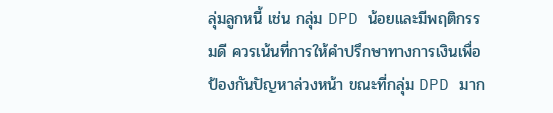ลุ่มลูกหนี้ เช่น กลุ่ม DPD น้อยและมีพฤติกรรมดี ควรเน้นที่การให้คำปรึกษาทางการเงินเพื่อป้องกันปัญหาล่วงหน้า ขณะที่กลุ่ม DPD มาก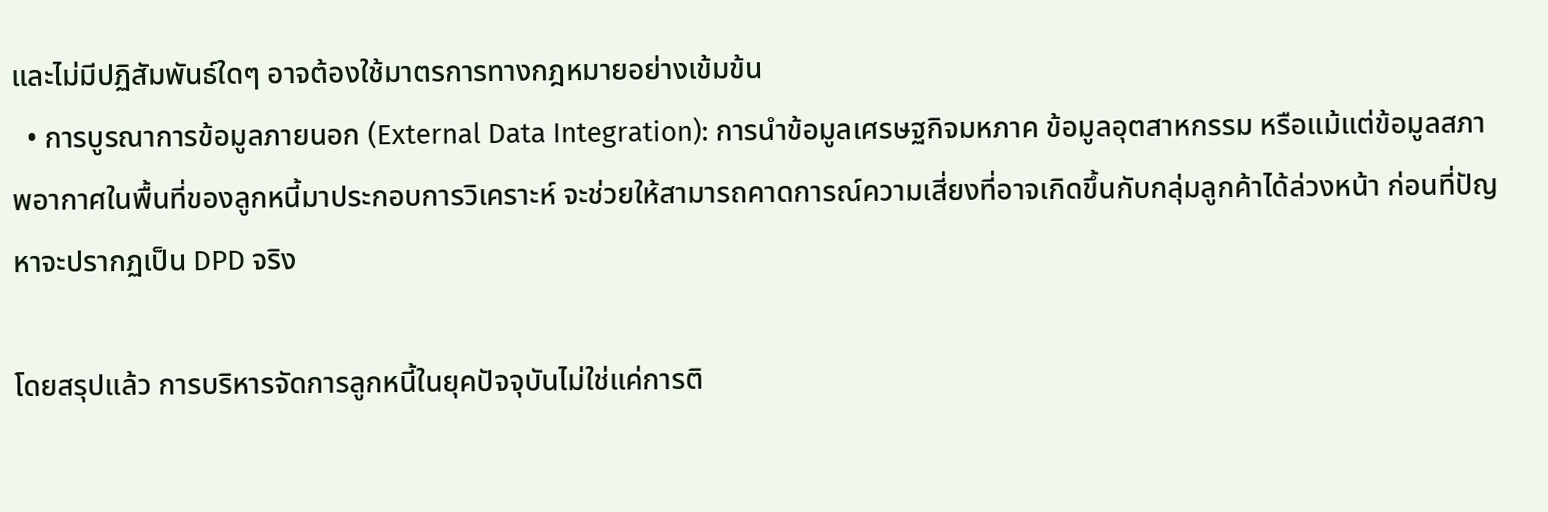และไม่มีปฏิสัมพันธ์ใดๆ อาจต้องใช้มาตรการทางกฎหมายอย่างเข้มข้น
  • การบูรณาการข้อมูลภายนอก (External Data Integration): การนำข้อมูลเศรษฐกิจมหภาค ข้อมูลอุตสาหกรรม หรือแม้แต่ข้อมูลสภาพอากาศในพื้นที่ของลูกหนี้มาประกอบการวิเคราะห์ จะช่วยให้สามารถคาดการณ์ความเสี่ยงที่อาจเกิดขึ้นกับกลุ่มลูกค้าได้ล่วงหน้า ก่อนที่ปัญหาจะปรากฏเป็น DPD จริง

โดยสรุปแล้ว การบริหารจัดการลูกหนี้ในยุคปัจจุบันไม่ใช่แค่การติ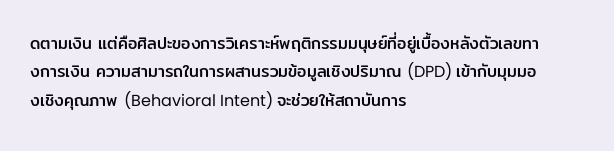ดตามเงิน แต่คือศิลปะของการวิเคราะห์พฤติกรรมมนุษย์ที่อยู่เบื้องหลังตัวเลขทางการเงิน ความสามารถในการผสานรวมข้อมูลเชิงปริมาณ (DPD) เข้ากับมุมมองเชิงคุณภาพ (Behavioral Intent) จะช่วยให้สถาบันการ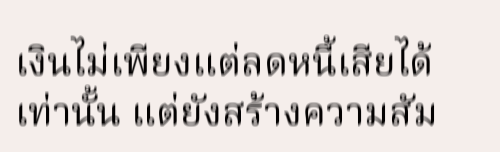เงินไม่เพียงแต่ลดหนี้เสียได้เท่านั้น แต่ยังสร้างความสัม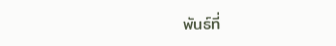พันธ์ที่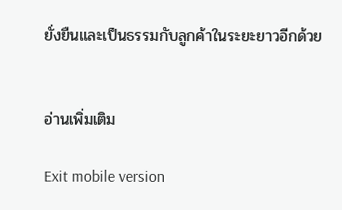ยั่งยืนและเป็นธรรมกับลูกค้าในระยะยาวอีกด้วย


อ่านเพิ่มเติม

Exit mobile version